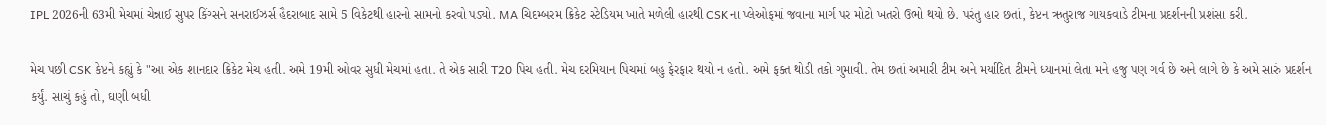IPL 2026ની 63મી મેચમાં ચેન્નાઈ સુપર કિંગ્સને સનરાઈઝર્સ હૈદરાબાદ સામે 5 વિકેટથી હારનો સામનો કરવો પડ્યો. MA ચિદમ્બરમ ક્રિકેટ સ્ટેડિયમ ખાતે મળેલી હારથી CSKના પ્લેઓફમાં જવાના માર્ગ પર મોટો ખતરો ઉભો થયો છે. પરંતુ હાર છતાં, કેપ્ટન ઋતુરાજ ગાયકવાડે ટીમના પ્રદર્શનની પ્રશંસા કરી.

મેચ પછી CSK કેપ્ટને કહ્યું કે "આ એક શાનદાર ક્રિકેટ મેચ હતી. અમે 19મી ઓવર સુધી મેચમાં હતા. તે એક સારી T20 પિચ હતી. મેચ દરમિયાન પિચમાં બહુ ફેરફાર થયો ન હતો. અમે ફક્ત થોડી તકો ગુમાવી. તેમ છતાં અમારી ટીમ અને મર્યાદિત ટીમને ધ્યાનમાં લેતા મને હજુ પણ ગર્વ છે અને લાગે છે કે અમે સારું પ્રદર્શન કર્યું. સાચું કહું તો, ઘણી બધી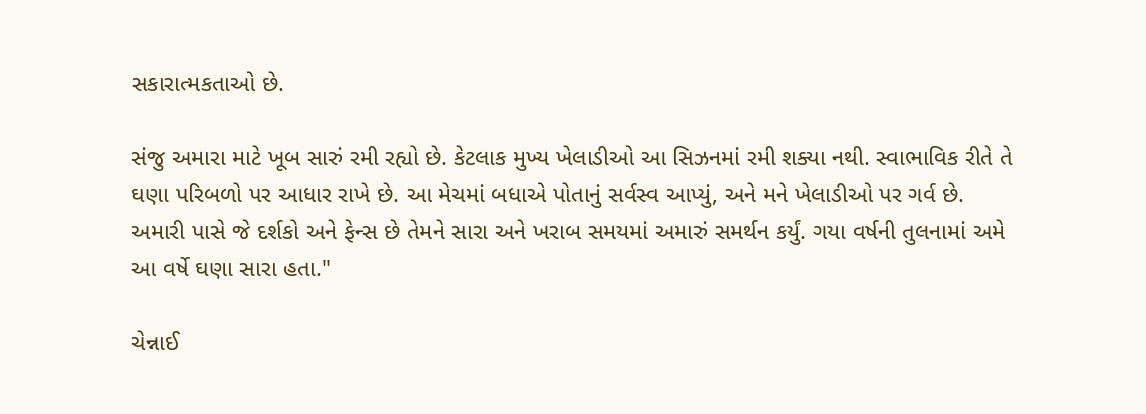સકારાત્મકતાઓ છે.

સંજુ અમારા માટે ખૂબ સારું રમી રહ્યો છે. કેટલાક મુખ્ય ખેલાડીઓ આ સિઝનમાં રમી શક્યા નથી. સ્વાભાવિક રીતે તે ઘણા પરિબળો પર આધાર રાખે છે. આ મેચમાં બધાએ પોતાનું સર્વસ્વ આપ્યું, અને મને ખેલાડીઓ પર ગર્વ છે. અમારી પાસે જે દર્શકો અને ફેન્સ છે તેમને સારા અને ખરાબ સમયમાં અમારું સમર્થન કર્યું. ગયા વર્ષની તુલનામાં અમે આ વર્ષે ઘણા સારા હતા."

ચેન્નાઈ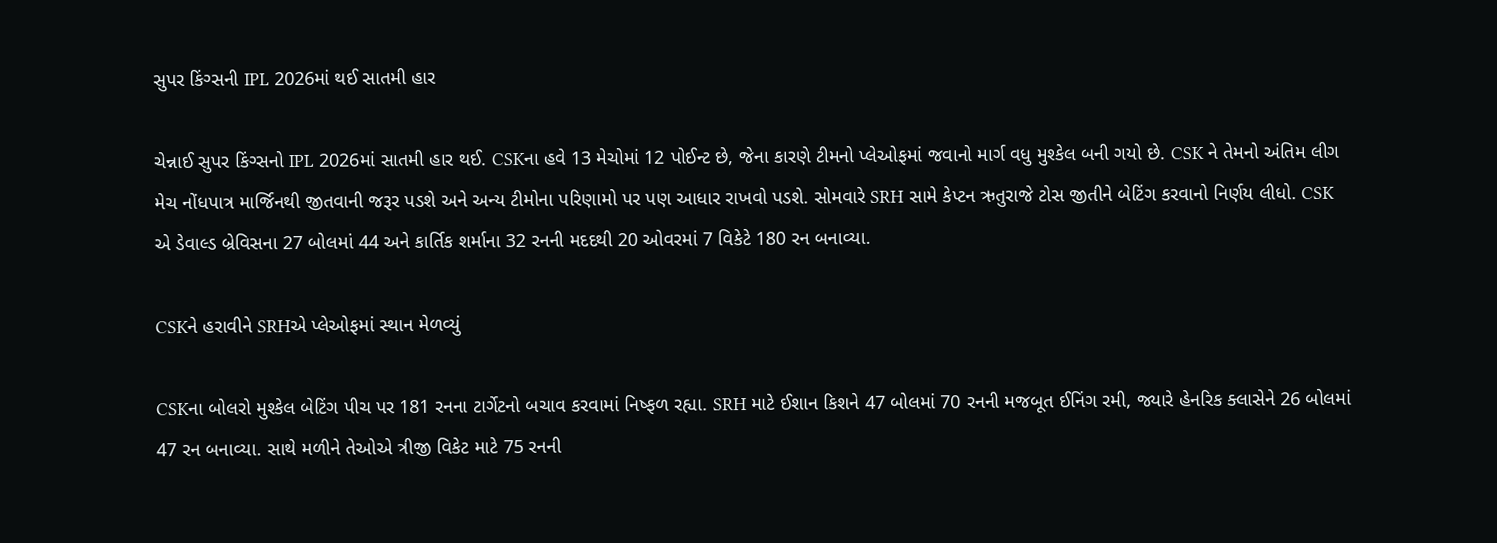સુપર કિંગ્સની IPL 2026માં થઈ સાતમી હાર

ચેન્નાઈ સુપર કિંગ્સનો IPL 2026માં સાતમી હાર થઈ. CSKના હવે 13 મેચોમાં 12 પોઈન્ટ છે, જેના કારણે ટીમનો પ્લેઓફમાં જવાનો માર્ગ વધુ મુશ્કેલ બની ગયો છે. CSK ને તેમનો અંતિમ લીગ મેચ નોંધપાત્ર માર્જિનથી જીતવાની જરૂર પડશે અને અન્ય ટીમોના પરિણામો પર પણ આધાર રાખવો પડશે. સોમવારે SRH સામે કેપ્ટન ઋતુરાજે ટોસ જીતીને બેટિંગ કરવાનો નિર્ણય લીધો. CSK એ ડેવાલ્ડ બ્રેવિસના 27 બોલમાં 44 અને કાર્તિક શર્માના 32 રનની મદદથી 20 ઓવરમાં 7 વિકેટે 180 રન બનાવ્યા.

CSKને હરાવીને SRHએ પ્લેઓફમાં સ્થાન મેળવ્યું

CSKના બોલરો મુશ્કેલ બેટિંગ પીચ પર 181 રનના ટાર્ગેટનો બચાવ કરવામાં નિષ્ફળ રહ્યા. SRH માટે ઈશાન કિશને 47 બોલમાં 70 રનની મજબૂત ઈનિંગ રમી, જ્યારે હેનરિક ક્લાસેને 26 બોલમાં 47 રન બનાવ્યા. સાથે મળીને તેઓએ ત્રીજી વિકેટ માટે 75 રનની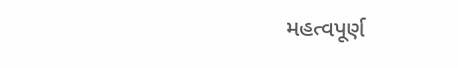મહત્વપૂર્ણ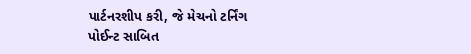પાર્ટનરશીપ કરી, જે મેચનો ટર્નિંગ પોઈન્ટ સાબિત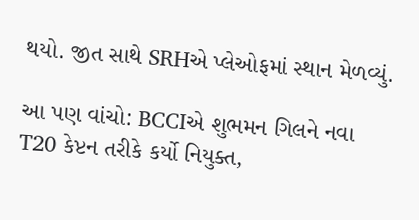થયો. જીત સાથે SRHએ પ્લેઓફમાં સ્થાન મેળવ્યું.

આ પણ વાંચો: BCCIએ શુભમન ગિલને નવા T20 કેપ્ટન તરીકે કર્યો નિયુક્ત,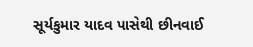સૂર્યકુમાર યાદવ પાસેથી છીનવાઈ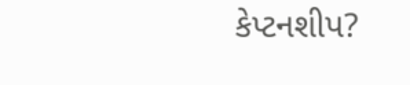કેપ્ટનશીપ?